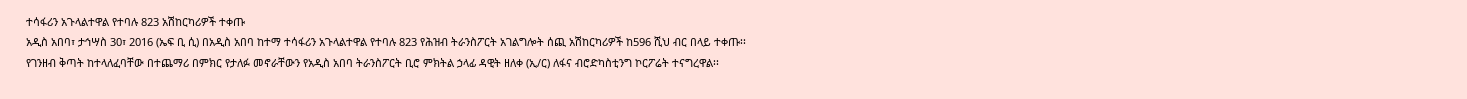ተሳፋሪን አጉላልተዋል የተባሉ 823 አሽከርካሪዎች ተቀጡ
አዲስ አበባ፣ ታኅሣስ 30፣ 2016 (ኤፍ ቢ ሲ) በአዲስ አበባ ከተማ ተሳፋሪን አጉላልተዋል የተባሉ 823 የሕዝብ ትራንስፖርት አገልግሎት ሰጪ አሽከርካሪዎች ከ596 ሺህ ብር በላይ ተቀጡ፡፡
የገንዘብ ቅጣት ከተላለፈባቸው በተጨማሪ በምክር የታለፉ መኖራቸውን የአዲስ አበባ ትራንስፖርት ቢሮ ምክትል ኃላፊ ዳዊት ዘለቀ (ኢ/ር) ለፋና ብሮድካስቲንግ ኮርፖሬት ተናግረዋል፡፡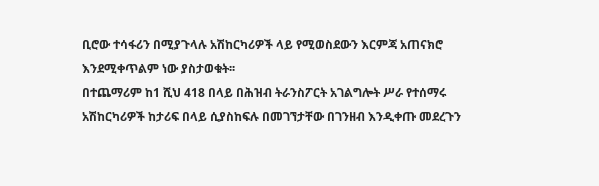ቢሮው ተሳፋሪን በሚያጉላሉ አሽከርካሪዎች ላይ የሚወስደውን እርምጃ አጠናክሮ እንደሚቀጥልም ነው ያስታወቁት፡፡
በተጨማሪም ከ1 ሺህ 418 በላይ በሕዝብ ትራንስፖርት አገልግሎት ሥራ የተሰማሩ አሽከርካሪዎች ከታሪፍ በላይ ሲያስከፍሉ በመገኘታቸው በገንዘብ እንዲቀጡ መደረጉን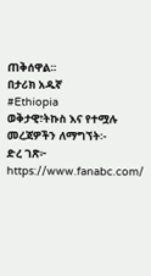ጠቅሰዋል፡፡
በታሪክ አዱኛ
#Ethiopia
ወቅታዊ፣ትኩስ እና የተሟሉ መረጃዎችን ለማግኘት፡-
ድረ ገጽ፦ https://www.fanabc.com/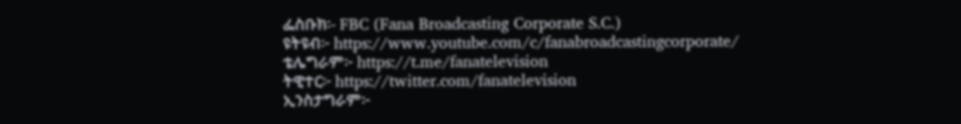ፌስቡክ፡- FBC (Fana Broadcasting Corporate S.C.)
ዩትዩብ፦ https://www.youtube.com/c/fanabroadcastingcorporate/
ቴሌግራም፦ https://t.me/fanatelevision
ትዊተር፦ https://twitter.com/fanatelevision
ኢንስታግራም፦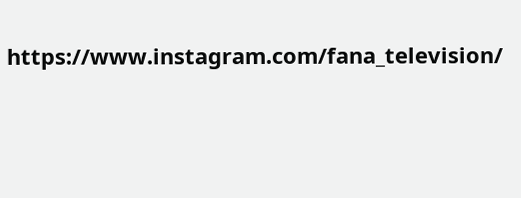https://www.instagram.com/fana_television/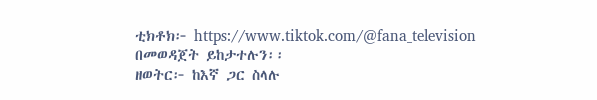ቲክቶክ፦ https://www.tiktok.com/@fana_television በመወዳጀት ይከታተሉን፡፡
ዘወትር፦ ከእኛ ጋር ስላሉ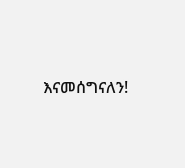እናመሰግናለን!